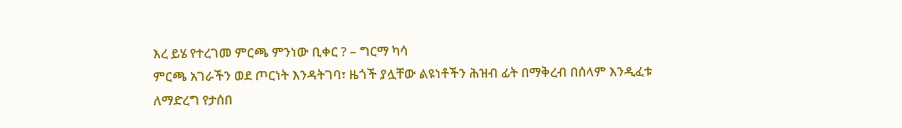እረ ይሄ የተረገመ ምርጫ ምንነው ቢቀር ? – ግርማ ካሳ
ምርጫ አገራችን ወደ ጦርነት እንዳትገባ፣ ዜጎች ያሏቸው ልዩነቶችን ሕዝብ ፊት በማቅረብ በሰላም እንዲፈቱ ለማድረግ የታሰበ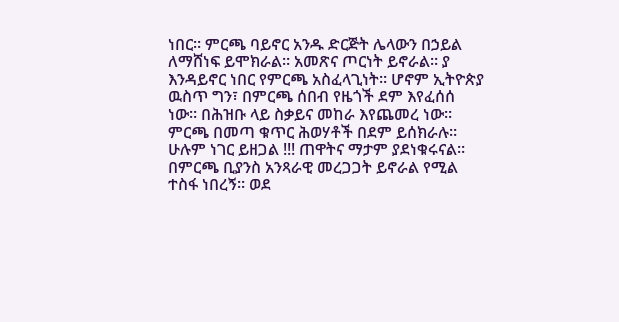ነበር። ምርጫ ባይኖር አንዱ ድርጅት ሌላውን በኃይል ለማሸነፍ ይሞክራል። አመጽና ጦርነት ይኖራል። ያ እንዳይኖር ነበር የምርጫ አስፈላጊነት። ሆኖም ኢትዮጵያ ዉስጥ ግን፣ በምርጫ ሰበብ የዜጎች ደም እየፈሰሰ ነው። በሕዝቡ ላይ ስቃይና መከራ እየጨመረ ነው። ምርጫ በመጣ ቁጥር ሕወሃቶች በደም ይሰክራሉ። ሁሉም ነገር ይዘጋል !!! ጠዋትና ማታም ያደነቁሩናል።
በምርጫ ቢያንስ አንጻራዊ መረጋጋት ይኖራል የሚል ተስፋ ነበረኝ። ወደ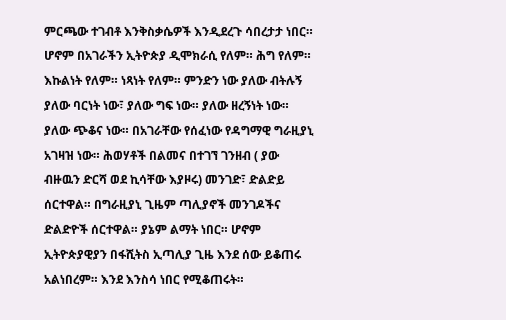ምርጫው ተገብቶ እንቅስቃሴዎች እንዲደረጉ ሳበረታታ ነበር። ሆኖም በአገራችን ኢትዮጵያ ዲሞክራሲ የለም። ሕግ የለም። እኩልነት የለም። ነጻነት የለም። ምንድን ነው ያለው ብትሉኝ ያለው ባርነት ነው፣ ያለው ግፍ ነው። ያለው ዘረኝነት ነው። ያለው ጭቆና ነው። በአገራቸው የሰፈነው የዳግማዊ ግራዚያኒ አገዛዝ ነው። ሕወሃቶች በልመና በተገኘ ገንዘብ ( ያው ብዙዉን ድርሻ ወደ ኪሳቸው እያዞሩ) መንገድ፣ ድልድይ ሰርተዋል። በግራዚያኒ ጊዜም ጣሊያኖች መንገዶችና ድልድዮች ሰርተዋል። ያኔም ልማት ነበር። ሆኖም ኢትዮጵያዊያን በፋሺትስ ኢጣሊያ ጊዜ እንደ ሰው ይቆጠሩ አልነበረም። እንደ እንስሳ ነበር የሚቆጠሩት።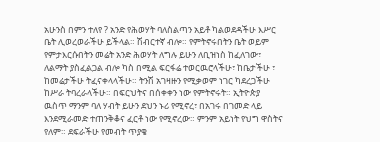አሁንስ በምን ተለየ ? አንድ የሕወሃት ባለስልጣን አይቶ ካልወደዳችሁ እሥር ቤት ሊወረወራችሁ ይችላል። ሽብርተኛ ብሎ። የምትኖሩበትን ቤት ወይም የምታእርሱበትን መሬት አንድ ሕወሃት ለግሉ ይሁን ለቢዝነስ ከፈለገው፣ ለልማት ያስፈልጋል ብሎ ካስ በሚል ፍርፋሬ ተወርዉሮላችሁ፣ ከቤታችሁ ፣ ከመሬታችሁ ትፈናቀላላችሁ። ትንሽ አገዛዙን የሚቃወም ነገር ካደረጋችሁ ከሥራ ትባረራላችሁ። በፍርህትና በሰቀቀን ነው የምትኖሩት። ኢትዮጵያ ዉስጥ ማንም ባለ ሃብት ይሁን ደህን ኑሪ የሚኖረ፣ በአገሩ በገመድ ላይ እንደሚራመድ ተጠንቅቆና ፈርቶ ነው የሚኖረው። ምንም አይነት የህግ ዋስትና የለም። ደፍራችሁ የመብት ጥያቄ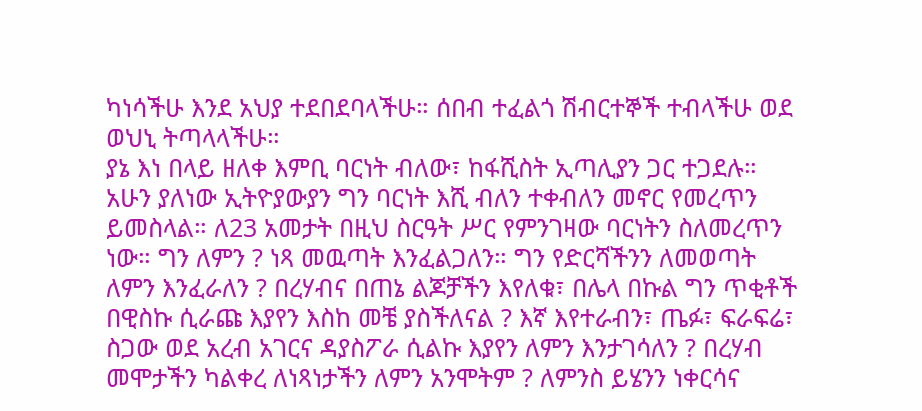ካነሳችሁ እንደ አህያ ተደበደባላችሁ። ሰበብ ተፈልጎ ሽብርተኞች ተብላችሁ ወደ ወህኒ ትጣላላችሁ።
ያኔ እነ በላይ ዘለቀ እምቢ ባርነት ብለው፣ ከፋሺስት ኢጣሊያን ጋር ተጋደሉ። አሁን ያለነው ኢትዮያውያን ግን ባርነት እሺ ብለን ተቀብለን መኖር የመረጥን ይመስላል። ለ23 አመታት በዚህ ስርዓት ሥር የምንገዛው ባርነትን ስለመረጥን ነው። ግን ለምን ? ነጻ መዉጣት እንፈልጋለን። ግን የድርሻችንን ለመወጣት ለምን እንፈራለን ? በረሃብና በጠኔ ልጆቻችን እየለቁ፣ በሌላ በኩል ግን ጥቂቶች በዊስኩ ሲራጩ እያየን እስከ መቼ ያስችለናል ? እኛ እየተራብን፣ ጤፉ፣ ፍራፍሬ፣ ስጋው ወደ አረብ አገርና ዳያስፖራ ሲልኩ እያየን ለምን እንታገሳለን ? በረሃብ መሞታችን ካልቀረ ለነጻነታችን ለምን አንሞትም ? ለምንስ ይሄንን ነቀርሳና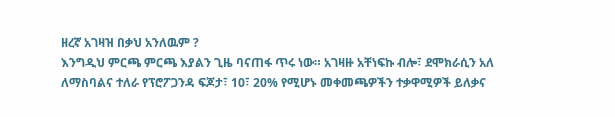ዘረኛ አገዛዝ በቃህ አንለዉም ?
እንግዲህ ምርጫ ምርጫ እያልን ጊዜ ባናጠፋ ጥሩ ነው። አገዛዙ አቸነፍኩ ብሎ፣ ደሞክራሲን አለ ለማስባልና ተለራ የፕሮፖጋንዳ ፍጆታ፣ 10፣ 20% የሚሆኑ መቀመጫዎችን ተቃዋሚዎች ይለቃና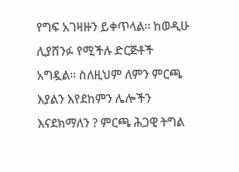የግፍ አገዛዙን ይቀጥላል። ከወዲሁ ሊያሸንፉ የሚችሉ ድርጅቶች አግዷል። ስለዚህም ለምን ምርጫ እያልን እየደከምን ሌሎችን እናደክማለን ? ምርጫ ሕጋዊ ትግል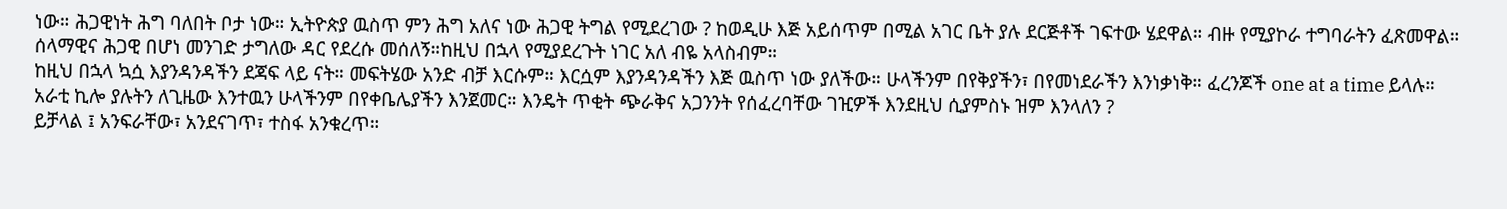ነው። ሕጋዊነት ሕግ ባለበት ቦታ ነው። ኢትዮጵያ ዉስጥ ምን ሕግ አለና ነው ሕጋዊ ትግል የሚደረገው ? ከወዲሁ እጅ አይሰጥም በሚል አገር ቤት ያሉ ደርጅቶች ገፍተው ሄደዋል። ብዙ የሚያኮራ ተግባራትን ፈጽመዋል። ሰላማዊና ሕጋዊ በሆነ መንገድ ታግለው ዳር የደረሱ መሰለኝ።ከዚህ በኋላ የሚያደረጉት ነገር አለ ብዬ አላስብም።
ከዚህ በኋላ ኳሷ እያንዳንዳችን ደጃፍ ላይ ናት። መፍትሄው አንድ ብቻ እርሱም። እርሷም እያንዳንዳችን እጅ ዉስጥ ነው ያለችው። ሁላችንም በየቅያችን፣ በየመነደራችን እንነቃነቅ። ፈረንጆች one at a time ይላሉ። አራቲ ኪሎ ያሉትን ለጊዜው እንተዉን ሁላችንም በየቀቤሌያችን እንጀመር። እንዴት ጥቂት ጭራቅና አጋንንት የሰፈረባቸው ገዢዎች እንደዚህ ሲያምስኑ ዝም እንላለን ?
ይቻላል ፤ አንፍራቸው፣ አንደናገጥ፣ ተስፋ አንቁረጥ።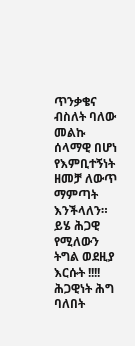ጥንቃቄና ብስለት ባለው መልኩ ሰላማዊ በሆነ የእምቢተኝነት ዘመቻ ለውጥ ማምጣት እንችላለን። ይሄ ሕጋዊ የሚለውን ትግል ወደዚያ እርሱት !!!! ሕጋዊነት ሕግ ባለበት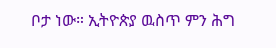ቦታ ነው። ኢትዮጵያ ዉስጥ ምን ሕግ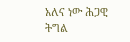አለና ነው ሕጋዊ ትግል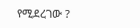የሚደረገው ?